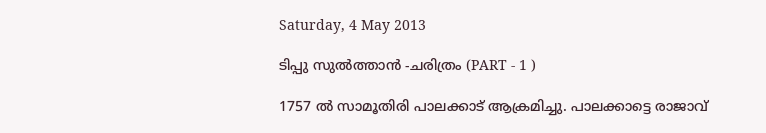Saturday, 4 May 2013

ടിപ്പു സുല്‍ത്താന്‍ -ചരിത്രം (PART - 1 )

1757 ല്‍ സാമൂതിരി പാലക്കാട് ആക്രമിച്ചു. പാലക്കാട്ടെ രാജാവ്‌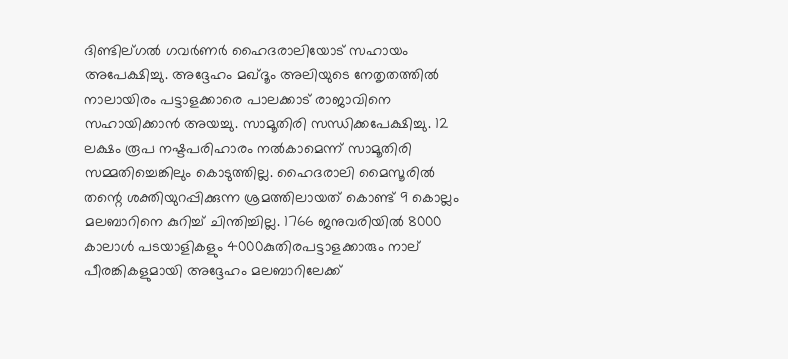ദിണ്ടില്ഗല്‍ ഗവര്‍ണര്‍ ഹൈദരാലിയോട് സഹായം അപേക്ഷിച്ചു. അദ്ദേഹം മഖ്ദൂം അലിയുടെ നേതൃതത്തില്‍ നാലായിരം പട്ടാളക്കാരെ പാലക്കാട് രാജാവിനെ സഹായിക്കാന്‍ അയച്ചു. സാമൂതിരി സന്ധിക്കപേക്ഷിച്ചു. 12 ലക്ഷം രൂപ നഷ്ടപരിഹാരം നല്‍കാമെന്ന് സാമൂതിരി സമ്മതിച്ചെങ്കിലും കൊടുത്തില്ല. ഹൈദരാലി മൈസൂരില്‍ തന്റെ ശക്തിയുറപ്പിക്കുന്ന ശ്രമത്തിലായത് കൊണ്ട് 9 കൊല്ലം മലബാറിനെ കുറിച്ച് ചിന്തിച്ചില്ല. 1766 ജനുവരിയില്‍ 8000 കാലാള്‍ പടയാളികളും 4000കുതിരപട്ടാളക്കാരും നാല് പീരങ്കികളുമായി അദ്ദേഹം മലബാറിലേക്ക്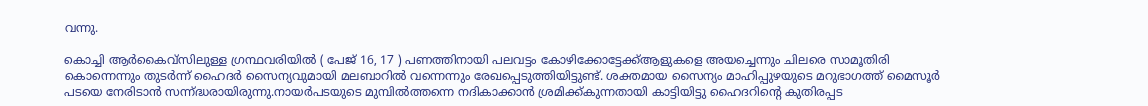വന്നു.

കൊച്ചി ആര്‍കൈവ്സിലുള്ള ഗ്രന്ഥവരിയില്‍ ( പേജ് 16, 17 ) പണത്തിനായി പലവട്ടം കോഴിക്കോട്ടേക്ക്‌ആളുകളെ അയച്ചെന്നും ചിലരെ സാമൂതിരി കൊന്നെന്നും തുടര്‍ന്ന് ഹൈദര്‍ സൈന്യവുമായി മലബാറില്‍ വന്നെന്നും രേഖപ്പെടുത്തിയിട്ടുണ്ട്. ശക്തമായ സൈന്യം മാഹിപ്പുഴയുടെ മറുഭാഗത്ത്‌ മൈസൂര്‍ പടയെ നേരിടാന്‍ സന്ന്ദ്ധരായിരുന്നു.നായര്‍പടയുടെ മുമ്പില്‍ത്തന്നെ നദികാക്കാന്‍ ശ്രമിക്ക്കുന്നതായി കാട്ടിയിട്ടു ഹൈദറിന്റെ കുതിരപ്പട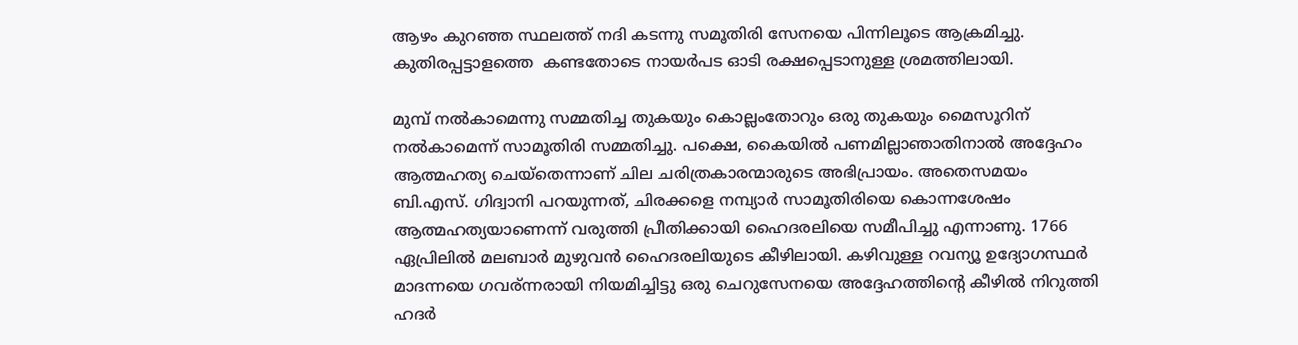ആഴം കുറഞ്ഞ സ്ഥലത്ത്‌ നദി കടന്നു സമൂതിരി സേനയെ പിന്നിലൂടെ ആക്രമിച്ചു. കുതിരപ്പട്ടാളത്തെ  കണ്ടതോടെ നായര്‍പട ഓടി രക്ഷപ്പെടാനുള്ള ശ്രമത്തിലായി.

മുമ്പ് നല്‍കാമെന്നു സമ്മതിച്ച തുകയും കൊല്ലംതോറും ഒരു തുകയും മൈസൂറിന് നല്‍കാമെന്ന് സാമൂതിരി സമ്മതിച്ചു. പക്ഷെ, കൈയില്‍ പണമില്ലാഞാതിനാല്‍ അദ്ദേഹം ആത്മഹത്യ ചെയ്തെന്നാണ് ചില ചരിത്രകാരന്മാരുടെ അഭിപ്രായം. അതെസമയം ബി.എസ്. ഗിദ്വാനി പറയുന്നത്, ചിരക്കളെ നമ്പ്യാര്‍ സാമൂതിരിയെ കൊന്നശേഷം ആത്മഹത്യയാണെന്ന് വരുത്തി പ്രീതിക്കായി ഹൈദരലിയെ സമീപിച്ചു എന്നാണു. 1766 ഏപ്രിലില്‍ മലബാര്‍ മുഴുവന്‍ ഹൈദരലിയുടെ കീഴിലായി. കഴിവുള്ള റവന്യൂ ഉദ്യോഗസ്ഥര്‍ മാദന്നയെ ഗവര്ന്നരായി നിയമിച്ചിട്ടു ഒരു ചെറുസേനയെ അദ്ദേഹത്തിന്റെ കീഴില്‍ നിറുത്തി ഹദര്‍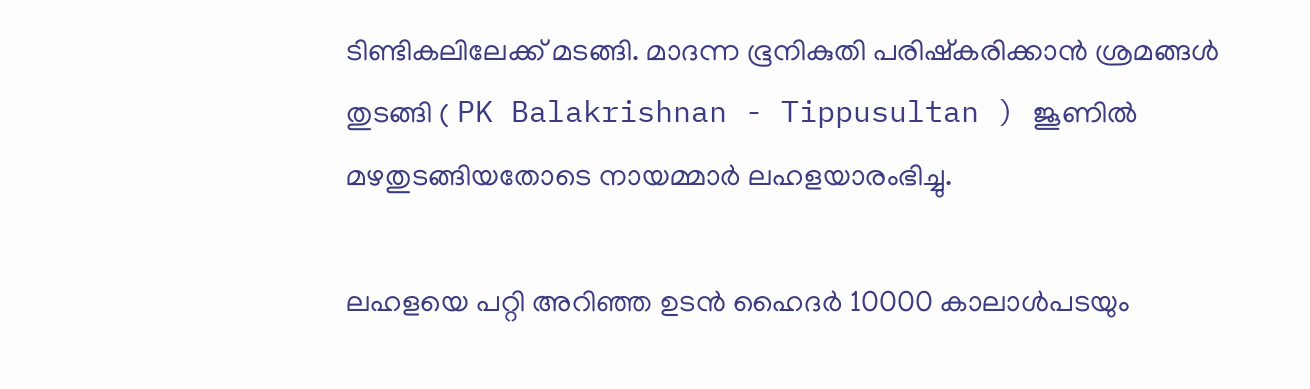ടിണ്ടികലിലേക്ക് മടങ്ങി. മാദന്ന ഭൂനികുതി പരിഷ്കരിക്കാന്‍ ശ്രമങ്ങള്‍ തുടങ്ങി ( PK Balakrishnan - Tippusultan ) ജൂണില്‍ മഴതുടങ്ങിയതോടെ നായമ്മാര്‍ ലഹളയാരംഭിച്ചു.

ലഹളയെ പറ്റി അറിഞ്ഞ ഉടന്‍ ഹൈദര്‍ 10000 കാലാള്‍പടയും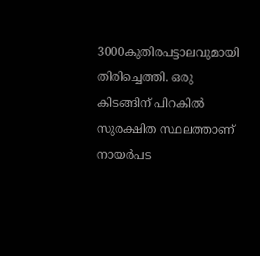3000കുതിരപട്ടാലവുമായി തിരിച്ചെത്തി. ഒരു കിടങ്ങിന് പിറകില്‍ സുരക്ഷിത സ്ഥലത്താണ് നായര്‍പട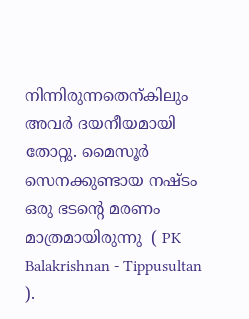നിന്നിരുന്നതെന്കിലും അവര്‍ ദയനീയമായി തോറ്റു. മൈസൂര്‍ സെനക്കുണ്ടായ നഷ്ടം ഒരു ഭടന്റെ മരണം മാത്രമായിരുന്നു  ( PK Balakrishnan - Tippusultan ).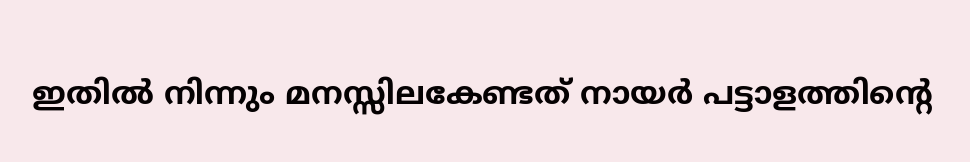ഇതില്‍ നിന്നും മനസ്സിലകേണ്ടത് നായര്‍ പട്ടാളത്തിന്റെ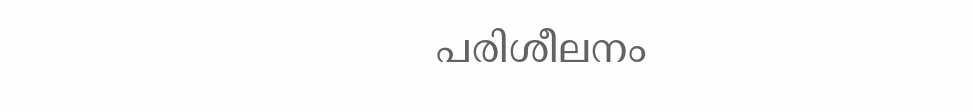പരിശീലനം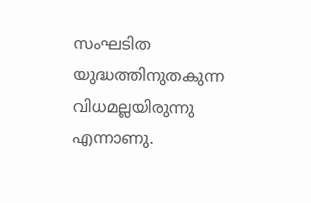സംഘടിത യുദ്ധത്തിനുതകുന്ന വിധമല്ലയിരുന്നു എന്നാണു.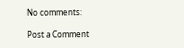No comments:

Post a Comment